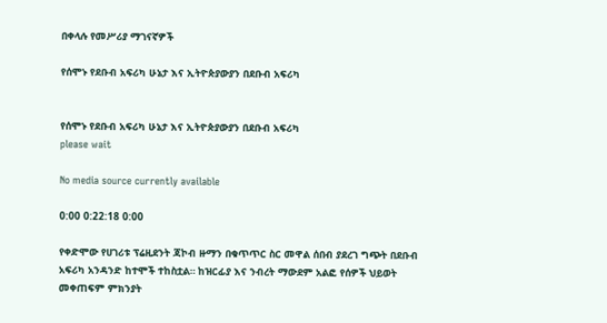በቀላሉ የመሥሪያ ማገናኛዎች

የሰሞኑ የደቡብ አፍሪካ ሁኔታ እና ኢትዮጵያውያን በደቡብ አፍሪካ


የሰሞኑ የደቡብ አፍሪካ ሁኔታ እና ኢትዮጵያውያን በደቡብ አፍሪካ
please wait

No media source currently available

0:00 0:22:18 0:00

የቀድሞው የሀገሪቱ ፕሬዚደንት ጃኮብ ዙማን በቁጥጥር ስር መዋል ሰበብ ያደረገ ግጭት በደቡብ አፍሪካ አንዳንድ ከተሞች ተከስቷል። ከዝርፊያ እና ንብረት ማውደም አልፎ የሰዎች ህይወት መቀጠፍም ምክንያት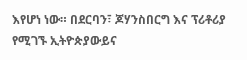እየሆነ ነው። በደርባን፣ ጆሃንስበርግ እና ፕሪቶሪያ የሚገኙ ኢትዮጵያውይና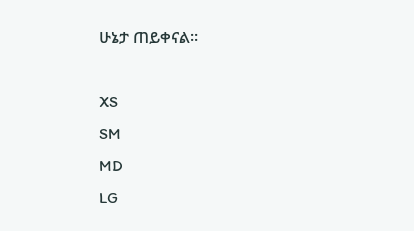ሁኔታ ጠይቀናል።

XS
SM
MD
LG